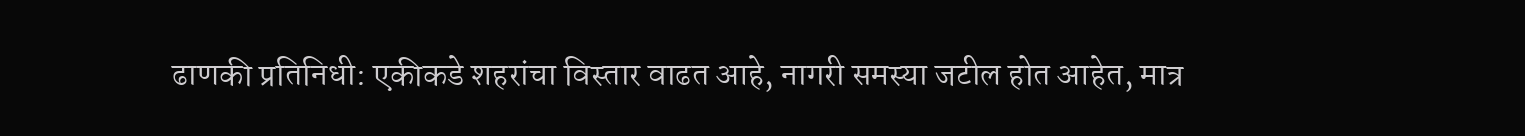ढाणकी प्रतिनिधी: एकीकडे शहरांचा विस्तार वाढत आहे, नागरी समस्या जटील होत आहेत, मात्र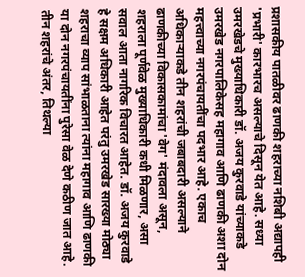प्रशासकीय पातळीवर ढाणकी शहराच्या नशिबी अद्यापही 'प्रभारी' कारभारच असल्याचे दिसून येत आहे. सध्या उमरखेडचे मुख्याधिकारी डॉ. अजय कुरवाडे यांच्याकडे उमरखेड नगरपालिकेसह महागाव आणि ढाणकी अशा दोन महत्त्वाच्या नगरपंचायतींचा पदभार आहे. एकाच अधिकाऱ्याकडे तीन शहरांची जबाबदारी असल्याने ढाणकीच्या विकासकामांचा 'वेग' मंदावला असून, शहराला पूर्णवेळ मुख्याधिकारी कधी मिळणार, असा सवाल आता नागरिक विचारत आहेत. डॉ. अजय कुरवाडे हे सक्षम अधिकारी आहेत परंतु उमरखेड सारख्या मोठ्या शहराचा व्याप सांभाळताना त्यांना महागाव आणि ढाणकी या दोन नगरपंचायतींना पुरेसा वेळ देणे कठीण जात आहे. तीन शहरांचे अंतर, तिथल्या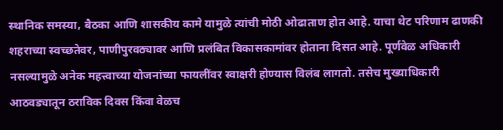स्थानिक समस्या, बैठका आणि शासकीय कामे यामुळे त्यांची मोठी ओढाताण होत आहे. याचा थेट परिणाम ढाणकी शहराच्या स्वच्छतेवर, पाणीपुरवठ्यावर आणि प्रलंबित विकासकामांवर होताना दिसत आहे. पूर्णवेळ अधिकारी नसल्यामुळे अनेक महत्त्वाच्या योजनांच्या फायलींवर स्वाक्षरी होण्यास विलंब लागतो. तसेच मुख्याधिकारी आठवड्यातून ठराविक दिवस किंवा वेळच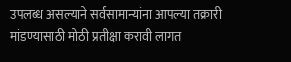उपलब्ध असल्याने सर्वसामान्यांना आपल्या तक्रारी मांडण्यासाठी मोठी प्रतीक्षा करावी लागत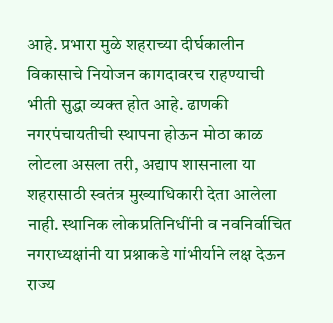आहे. प्रभारा मुळे शहराच्या दीर्घकालीन विकासाचे नियोजन कागदावरच राहण्याची भीती सुद्धा व्यक्त होत आहे. ढाणकी नगरपंचायतीची स्थापना होऊन मोठा काळ लोटला असला तरी, अद्याप शासनाला या शहरासाठी स्वतंत्र मुख्याधिकारी देता आलेला नाही. स्थानिक लोकप्रतिनिधींनी व नवनिर्वाचित नगराध्यक्षांनी या प्रश्नाकडे गांभीर्याने लक्ष देऊन राज्य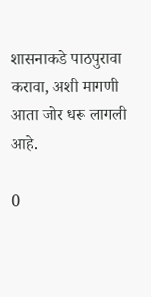शासनाकडे पाठपुरावा करावा, अशी मागणी आता जोर धरू लागली आहे.

0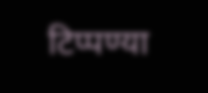टिप्पण्या